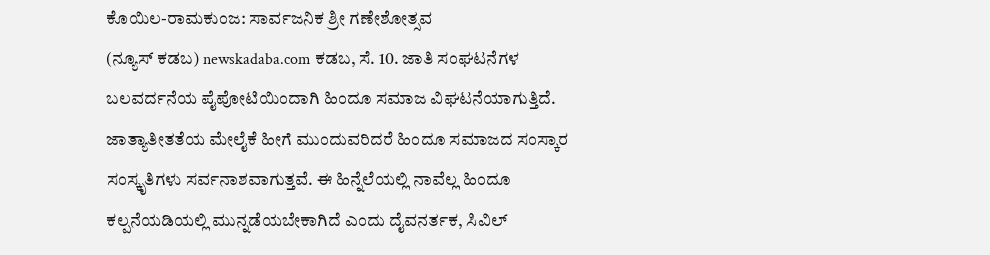ಕೊಯಿಲ-ರಾಮಕುಂಜ: ಸಾರ್ವಜನಿಕ ಶ್ರೀ ಗಣೇಶೋತ್ಸವ
(ನ್ಯೂಸ್ ಕಡಬ) newskadaba.com ಕಡಬ, ಸೆ. 10. ಜಾತಿ ಸಂಘಟನೆಗಳ ಬಲವರ್ದನೆಯ ಪೈಪೋಟಿಯಿಂದಾಗಿ ಹಿಂದೂ ಸಮಾಜ ವಿಘಟನೆಯಾಗುತ್ತಿದೆ. ಜಾತ್ಯಾತೀತತೆಯ ಮೇಲೈಕೆ ಹೀಗೆ ಮುಂದುವರಿದರೆ ಹಿಂದೂ ಸಮಾಜದ ಸಂಸ್ಕಾರ ಸಂಸ್ಕೃತಿಗಳು ಸರ್ವನಾಶವಾಗುತ್ತವೆ. ಈ ಹಿನ್ನೆಲೆಯಲ್ಲಿ ನಾವೆಲ್ಲ ಹಿಂದೂ ಕಲ್ಪನೆಯಡಿಯಲ್ಲಿ ಮುನ್ನಡೆಯಬೇಕಾಗಿದೆ ಎಂದು ದೈವನರ್ತಕ, ಸಿವಿಲ್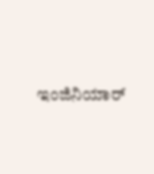ಇಂಜಿನಿಯಾರ್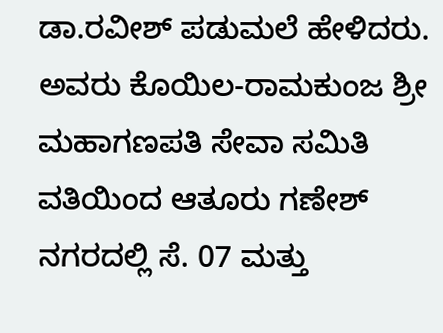ಡಾ.ರವೀಶ್ ಪಡುಮಲೆ ಹೇಳಿದರು. ಅವರು ಕೊಯಿಲ-ರಾಮಕುಂಜ ಶ್ರೀ ಮಹಾಗಣಪತಿ ಸೇವಾ ಸಮಿತಿ ವತಿಯಿಂದ ಆತೂರು ಗಣೇಶ್ ನಗರದಲ್ಲಿ ಸೆ. 07 ಮತ್ತು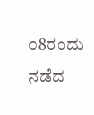೦8ರಂದು ನಡೆದ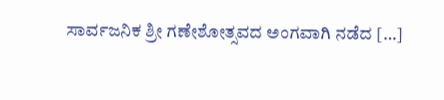ಸಾರ್ವಜನಿಕ ಶ್ರೀ ಗಣೇಶೋತ್ಸವದ ಅಂಗವಾಗಿ ನಡೆದ […]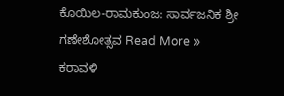ಕೊಯಿಲ-ರಾಮಕುಂಜ: ಸಾರ್ವಜನಿಕ ಶ್ರೀ ಗಣೇಶೋತ್ಸವ Read More »
ಕರಾವಳಿ